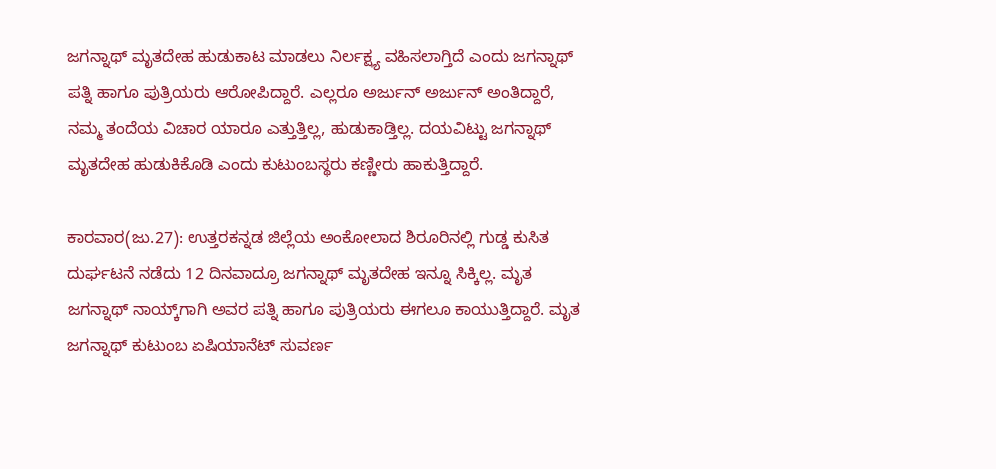ಜಗನ್ನಾಥ್ ಮೃತದೇಹ ಹುಡುಕಾಟ ಮಾಡಲು ನಿರ್ಲಕ್ಷ್ಯ ವಹಿಸಲಾಗ್ತಿದೆ ಎಂದು ಜಗನ್ನಾಥ್ ಪತ್ನಿ ಹಾಗೂ ಪುತ್ರಿಯರು ಆರೋಪಿದ್ದಾರೆ. ಎಲ್ಲರೂ ಅರ್ಜುನ್ ಅರ್ಜುನ್ ಅಂತಿದ್ದಾರೆ, ನಮ್ಮ ತಂದೆಯ ವಿಚಾರ ಯಾರೂ ಎತ್ತುತ್ತಿಲ್ಲ, ಹುಡುಕಾಡ್ತಿಲ್ಲ. ದಯವಿಟ್ಟು ಜಗನ್ನಾಥ್ ಮೃತದೇಹ ಹುಡುಕಿಕೊಡಿ ಎಂದು ಕುಟುಂಬಸ್ಥರು ಕಣ್ಣೀರು ಹಾಕುತ್ತಿದ್ದಾರೆ.

ಕಾರವಾರ(ಜು.27): ಉತ್ತರಕನ್ನಡ ಜಿಲ್ಲೆಯ ಅಂಕೋಲಾದ ಶಿರೂರಿನಲ್ಲಿ ಗುಡ್ಡ ಕುಸಿತ ದುರ್ಘಟನೆ ನಡೆದು 12 ದಿನವಾದ್ರೂ ಜಗನ್ನಾಥ್ ಮೃತದೇಹ ಇನ್ನೂ ಸಿಕ್ಕಿಲ್ಲ. ಮೃತ ಜಗನ್ನಾಥ್ ನಾಯ್ಕ್‌ಗಾಗಿ ಅವರ ಪತ್ನಿ ಹಾಗೂ ಪುತ್ರಿಯರು ಈಗಲೂ ಕಾಯುತ್ತಿದ್ದಾರೆ. ಮೃತ ಜಗನ್ನಾಥ್ ಕುಟುಂಬ ಏಷಿಯಾನೆಟ್ ಸುವರ್ಣ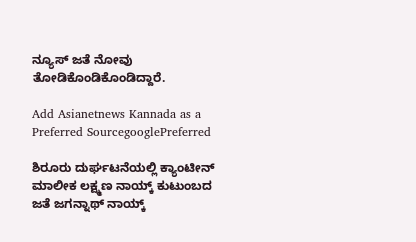ನ್ಯೂಸ್ ಜತೆ ನೋವು ತೋಡಿಕೊಂಡಿಕೊಂಡಿದ್ದಾರೆ.

Add Asianetnews Kannada as a Preferred SourcegooglePreferred

ಶಿರೂರು ದುರ್ಘಟನೆಯಲ್ಲಿ ಕ್ಯಾಂಟೀನ್ ಮಾಲೀಕ ಲಕ್ಷ್ಮಣ ನಾಯ್ಕ್ ಕುಟುಂಬದ ಜತೆ ಜಗನ್ನಾಥ್ ನಾಯ್ಕ್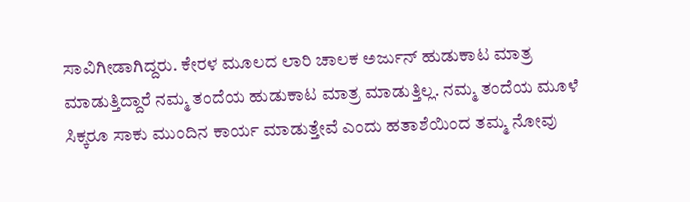ಸಾವಿಗೀಡಾಗಿದ್ದರು. ಕೇರಳ ಮೂಲದ ಲಾರಿ ಚಾಲಕ ಅರ್ಜುನ್ ಹುಡುಕಾಟ ಮಾತ್ರ ಮಾಡುತ್ತಿದ್ದಾರೆ ನಮ್ಮ ತಂದೆಯ ಹುಡುಕಾಟ ಮಾತ್ರ ಮಾಡುತ್ತಿಲ್ಲ. ನಮ್ಮ ತಂದೆಯ ಮೂಳೆ ಸಿಕ್ಕರೂ ಸಾಕು ಮುಂದಿನ ಕಾರ್ಯ ಮಾಡುತ್ತೇವೆ ಎಂದು ಹತಾಶೆಯಿಂದ ತಮ್ಮ ನೋವು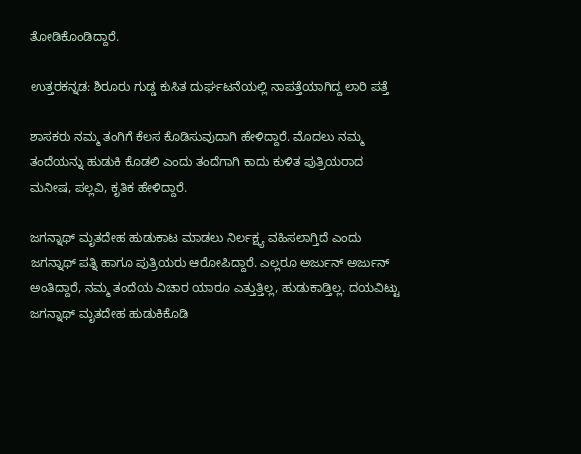ತೋಡಿಕೊಂಡಿದ್ದಾರೆ.

ಉತ್ತರಕನ್ನಡ: ಶಿರೂರು ಗುಡ್ಡ ಕುಸಿತ ದುರ್ಘಟನೆಯಲ್ಲಿ ನಾಪತ್ತೆಯಾಗಿದ್ದ ಲಾರಿ ಪತ್ತೆ

ಶಾಸಕರು ನಮ್ಮ ತಂಗಿಗೆ ಕೆಲಸ ಕೊಡಿಸುವುದಾಗಿ ಹೇಳಿದ್ದಾರೆ. ಮೊದಲು ನಮ್ಮ ತಂದೆಯನ್ನು ಹುಡುಕಿ ಕೊಡಲಿ ಎಂದು ತಂದೆಗಾಗಿ ಕಾದು ಕುಳಿತ ಪುತ್ರಿಯರಾದ ಮನೀಷ, ಪಲ್ಲವಿ, ಕೃತಿಕ ಹೇಳಿದ್ದಾರೆ.

ಜಗನ್ನಾಥ್ ಮೃತದೇಹ ಹುಡುಕಾಟ ಮಾಡಲು ನಿರ್ಲಕ್ಷ್ಯ ವಹಿಸಲಾಗ್ತಿದೆ ಎಂದು ಜಗನ್ನಾಥ್ ಪತ್ನಿ ಹಾಗೂ ಪುತ್ರಿಯರು ಆರೋಪಿದ್ದಾರೆ. ಎಲ್ಲರೂ ಅರ್ಜುನ್ ಅರ್ಜುನ್ ಅಂತಿದ್ದಾರೆ, ನಮ್ಮ ತಂದೆಯ ವಿಚಾರ ಯಾರೂ ಎತ್ತುತ್ತಿಲ್ಲ, ಹುಡುಕಾಡ್ತಿಲ್ಲ. ದಯವಿಟ್ಟು ಜಗನ್ನಾಥ್ ಮೃತದೇಹ ಹುಡುಕಿಕೊಡಿ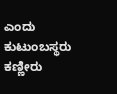ಎಂದು ಕುಟುಂಬಸ್ಥರು ಕಣ್ಣೀರು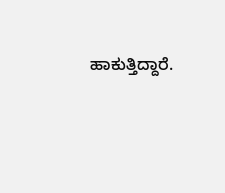ಹಾಕುತ್ತಿದ್ದಾರೆ.